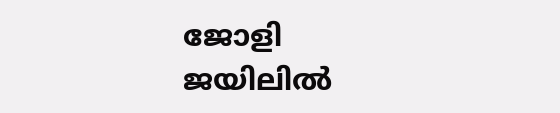ജോളി ജയിലില്‍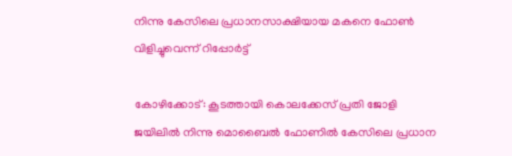നിന്നു കേസിലെ പ്രധാനസാക്ഷിയായ മകനെ ഫോണ്‍ വിളിച്ചുവെന്ന് റിപ്പോര്‍ട്ട്

കോഴിക്കോട്: കൂടത്തായി കൊലക്കേസ് പ്രതി ജോളി ജയിലില്‍ നിന്നു മൊബൈല്‍ ഫോണില്‍ കേസിലെ പ്രധാന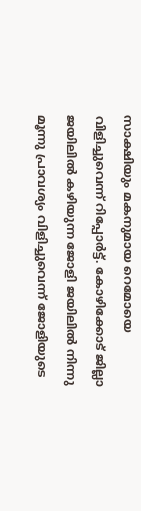സാക്ഷിയും മകനുമായ റെമോയെ വിളിച്ചുവെന്ന് റിപ്പോര്‍ട്ട്. കോഴിക്കോട് ജില്ലാ ജയിലില്‍ കഴിയുന്ന ജോളി ജയിലില്‍ നിന്നു മൂന്നു പ്രാവശ്യം വിളിച്ചുവെന്ന് ജോളിയുടെ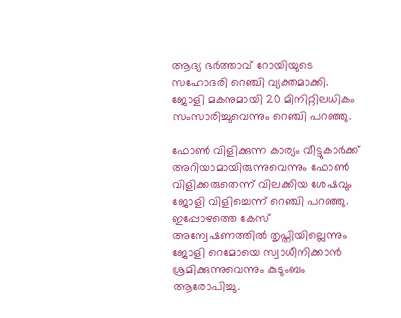ആദ്യ ഭര്‍ത്താവ് റോയിയുടെ സഹോദരി റെഞ്ചി വ്യക്തമാക്കി. ജോളി മകനുമായി 20 മിനിറ്റിലധികം സംസാരിച്ചുവെന്നും റെഞ്ചി പറഞ്ഞു.

ഫോണ്‍ വിളിക്കുന്ന കാര്യം വീട്ടുകാര്‍ക്ക് അറിയാമായിരുന്നുവെന്നും ഫോണ്‍ വിളിക്കരുതെന്ന് വിലക്കിയ ശേഷവും ജോളി വിളിച്ചെന്ന് റെഞ്ചി പറഞ്ഞു. ഇപ്പോഴത്തെ കേസ് അന്വേഷണത്തില്‍ തൃപ്തിയില്ലെന്നും ജോളി റെമോയെ സ്വാധീനിക്കാന്‍ ശ്രമിക്കുന്നുവെന്നും കുടുംബം ആരോപിച്ചു.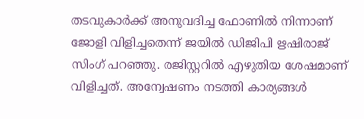തടവുകാര്‍ക്ക് അനുവദിച്ച ഫോണില്‍ നിന്നാണ് ജോളി വിളിച്ചതെന്ന് ജയില്‍ ഡിജിപി ഋഷിരാജ് സിംഗ് പറഞ്ഞു. രജിസ്റ്ററില്‍ എഴുതിയ ശേഷമാണ് വിളിച്ചത്. അന്വേഷണം നടത്തി കാര്യങ്ങള്‍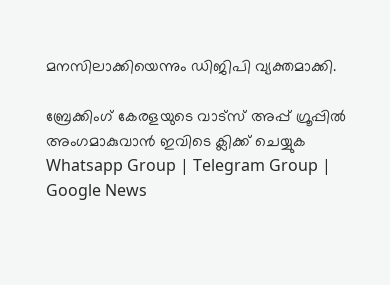മനസിലാക്കിയെന്നും ഡിജിപി വ്യക്തമാക്കി.

ബ്രേക്കിംഗ് കേരളയുടെ വാട്സ് അപ്പ് ഗ്രൂപ്പിൽ അംഗമാകുവാൻ ഇവിടെ ക്ലിക്ക് ചെയ്യുക Whatsapp Group | Telegram Group | Google News